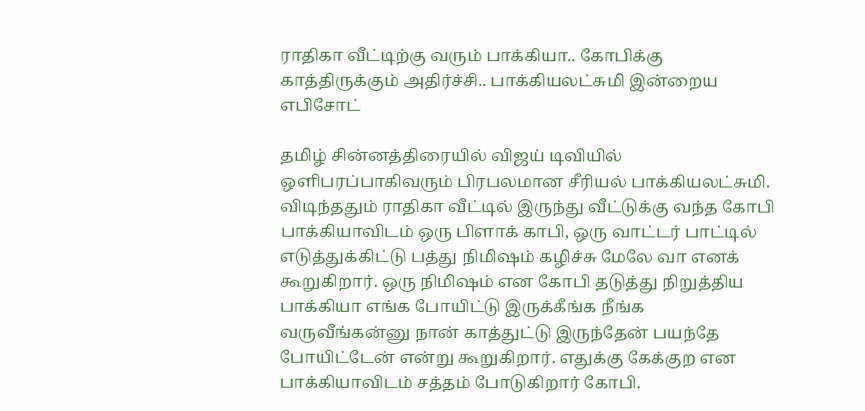ராதிகா வீட்டிற்கு வரும் பாக்கியா.. கோபிக்கு காத்திருக்கும் அதிர்ச்சி.. பாக்கியலட்சுமி இன்றைய எபிசோட்

தமிழ் சின்னத்திரையில் விஜய் டிவியில் ஒளிபரப்பாகிவரும் பிரபலமான சீரியல் பாக்கியலட்சுமி.  விடிந்ததும் ராதிகா வீட்டில் இருந்து வீட்டுக்கு வந்த கோபி பாக்கியாவிடம் ஒரு பிளாக் காபி, ஒரு வாட்டர் பாட்டில் எடுத்துக்கிட்டு பத்து நிமிஷம் கழிச்சு மேலே வா எனக் கூறுகிறார். ஒரு நிமிஷம் என கோபி தடுத்து நிறுத்திய பாக்கியா எங்க போயிட்டு இருக்கீங்க நீங்க வருவீங்கன்னு நான் காத்துட்டு இருந்தேன் பயந்தே போயிட்டேன் என்று கூறுகிறார். எதுக்கு கேக்குற என பாக்கியாவிடம் சத்தம் போடுகிறார் கோபி.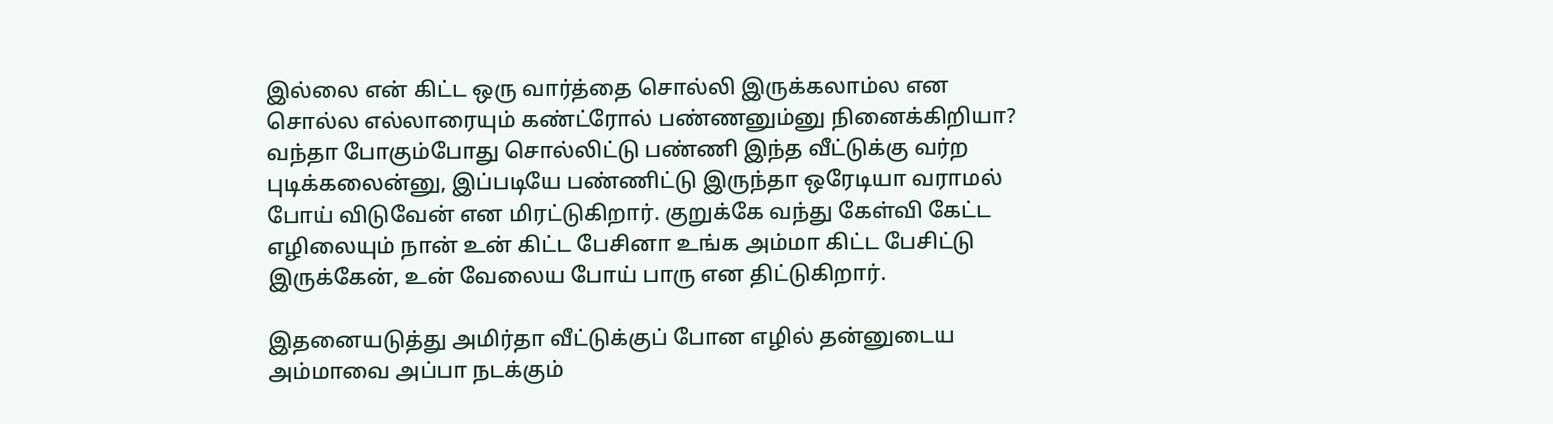இல்லை என் கிட்ட ஒரு வார்த்தை சொல்லி இருக்கலாம்ல என சொல்ல எல்லாரையும் கண்ட்ரோல் பண்ணனும்னு நினைக்கிறியா? வந்தா போகும்போது சொல்லிட்டு பண்ணி இந்த வீட்டுக்கு வர்ற புடிக்கலைன்னு, இப்படியே பண்ணிட்டு இருந்தா ஒரேடியா வராமல் போய் விடுவேன் என மிரட்டுகிறார். குறுக்கே வந்து கேள்வி கேட்ட எழிலையும் நான் உன் கிட்ட பேசினா உங்க அம்மா கிட்ட பேசிட்டு இருக்கேன், உன் வேலைய போய் பாரு என திட்டுகிறார்.

இதனையடுத்து அமிர்தா வீட்டுக்குப் போன எழில் தன்னுடைய அம்மாவை அப்பா நடக்கும்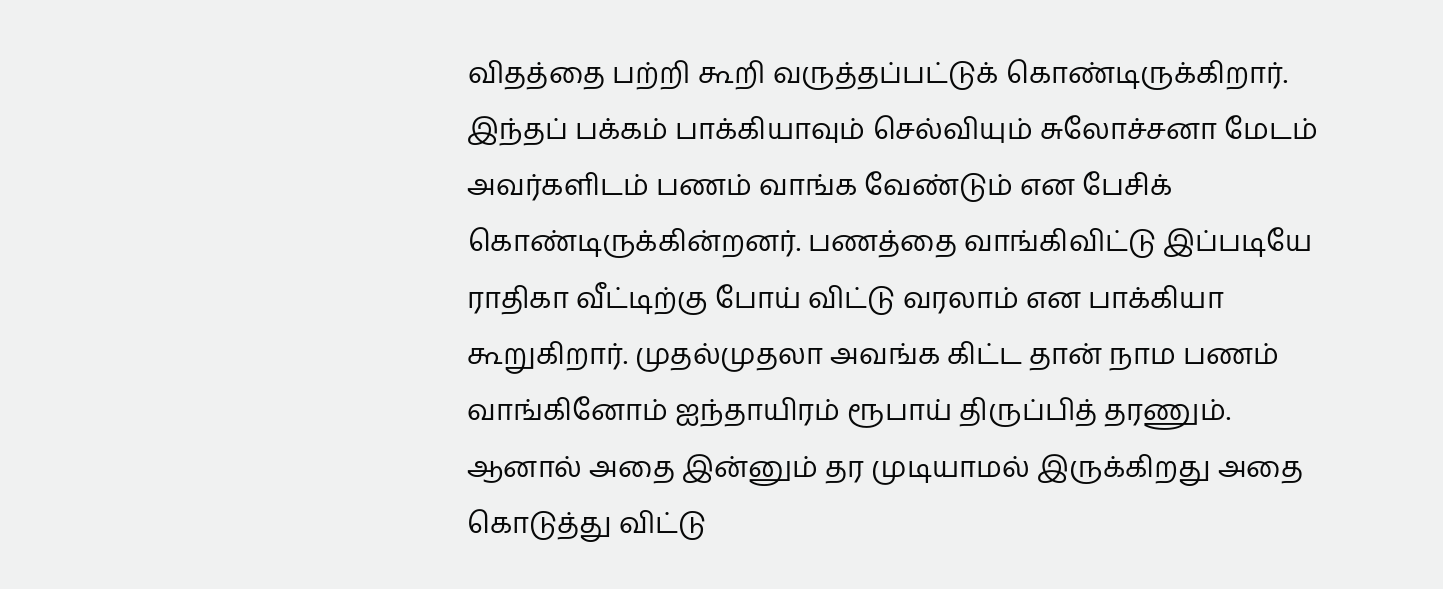விதத்தை பற்றி கூறி வருத்தப்பட்டுக் கொண்டிருக்கிறார். இந்தப் பக்கம் பாக்கியாவும் செல்வியும் சுலோச்சனா மேடம் அவர்களிடம் பணம் வாங்க வேண்டும் என பேசிக் கொண்டிருக்கின்றனர். பணத்தை வாங்கிவிட்டு இப்படியே ராதிகா வீட்டிற்கு போய் விட்டு வரலாம் என பாக்கியா கூறுகிறார். முதல்முதலா அவங்க கிட்ட தான் நாம பணம் வாங்கினோம் ஐந்தாயிரம் ரூபாய் திருப்பித் தரணும். ஆனால் அதை இன்னும் தர முடியாமல் இருக்கிறது அதை கொடுத்து விட்டு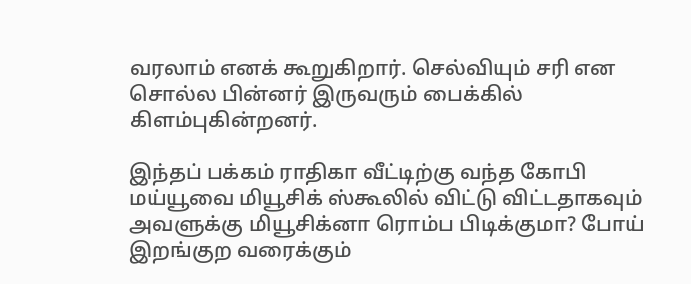வரலாம் எனக் கூறுகிறார். செல்வியும் சரி என சொல்ல பின்னர் இருவரும் பைக்கில் கிளம்புகின்றனர்.

இந்தப் பக்கம் ராதிகா வீட்டிற்கு வந்த கோபி மய்யூவை மியூசிக் ஸ்கூலில் விட்டு விட்டதாகவும் அவளுக்கு மியூசிக்னா ரொம்ப பிடிக்குமா? போய் இறங்குற வரைக்கும்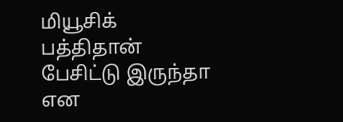மியூசிக் பத்திதான் பேசிட்டு இருந்தா என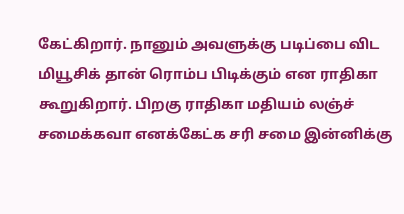கேட்கிறார். நானும் அவளுக்கு படிப்பை விட மியூசிக் தான் ரொம்ப பிடிக்கும் என ராதிகா கூறுகிறார். பிறகு ராதிகா மதியம் லஞ்ச் சமைக்கவா எனக்கேட்க சரி சமை இன்னிக்கு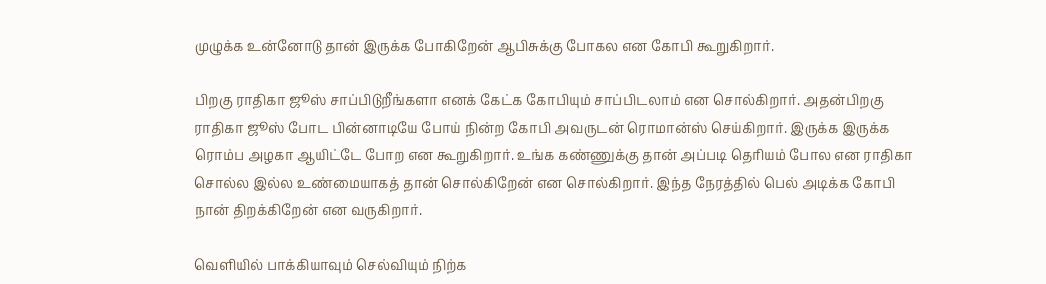முழுக்க உன்னோடு தான் இருக்க போகிறேன் ஆபிசுக்கு போகல என கோபி கூறுகிறார்.

பிறகு ராதிகா ஜூஸ் சாப்பிடுறீங்களா எனக் கேட்க கோபியும் சாப்பிடலாம் என சொல்கிறார். அதன்பிறகு ராதிகா ஜூஸ் போட பின்னாடியே போய் நின்ற கோபி அவருடன் ரொமான்ஸ் செய்கிறார். இருக்க இருக்க ரொம்ப அழகா ஆயிட்டே போற என கூறுகிறார். உங்க கண்ணுக்கு தான் அப்படி தெரியம் போல என ராதிகா சொல்ல இல்ல உண்மையாகத் தான் சொல்கிறேன் என சொல்கிறார். இந்த நேரத்தில் பெல் அடிக்க கோபி நான் திறக்கிறேன் என வருகிறார்.

வெளியில் பாக்கியாவும் செல்வியும் நிற்க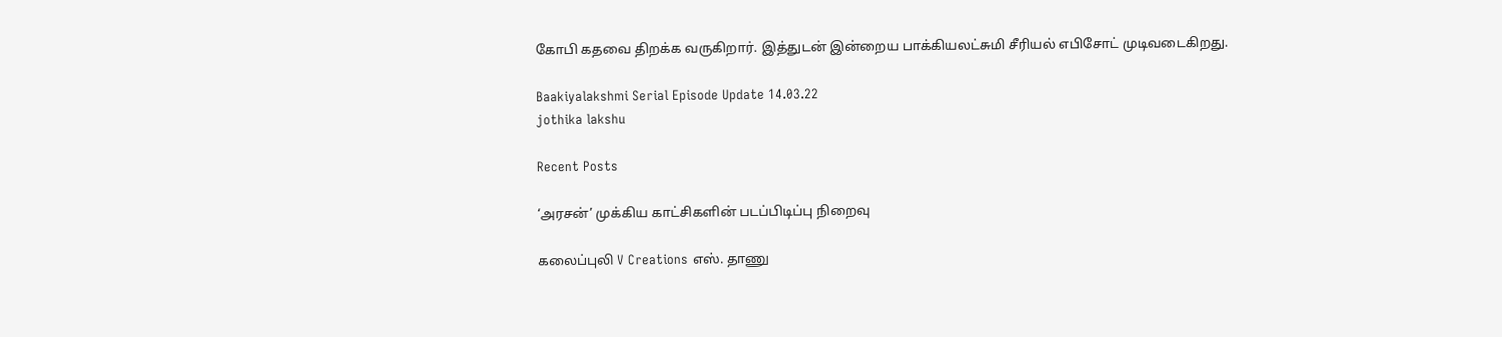கோபி கதவை திறக்க வருகிறார். இத்துடன் இன்றைய பாக்கியலட்சுமி சீரியல் எபிசோட் முடிவடைகிறது.

Baakiyalakshmi Serial Episode Update 14.03.22
jothika lakshu

Recent Posts

‘அரசன்’ முக்கிய காட்சிகளின் படப்பிடிப்பு நிறைவு

கலைப்புலி V Creations எஸ். தாணு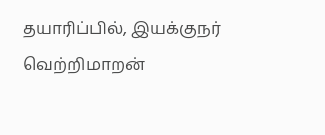தயாரிப்பில், இயக்குநர் வெற்றிமாறன்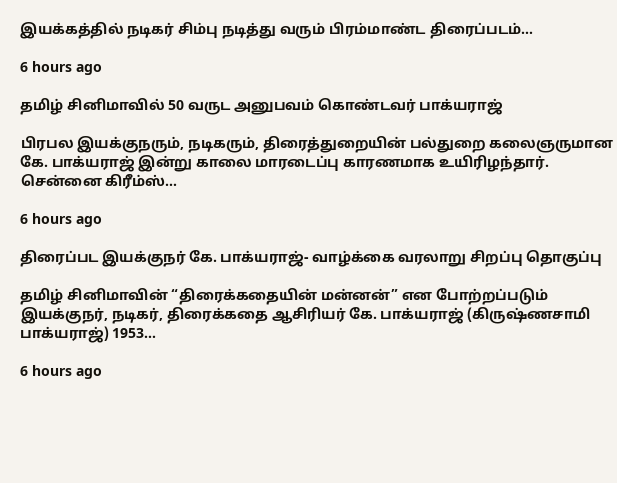இயக்கத்தில் நடிகர் சிம்பு நடித்து வரும் பிரம்மாண்ட திரைப்படம்…

6 hours ago

தமிழ் சினிமாவில் 50 வருட அனுபவம் கொண்டவர் பாக்யராஜ்

பிரபல இயக்குநரும், நடிகரும், திரைத்துறையின் பல்துறை கலைஞருமான கே. பாக்யராஜ் இன்று காலை மாரடைப்பு காரணமாக உயிரிழந்தார். சென்னை கிரீம்ஸ்…

6 hours ago

திரைப்பட இயக்குநர் கே. பாக்யராஜ்- வாழ்க்கை வரலாறு சிறப்பு தொகுப்பு

தமிழ் சினிமாவின் “திரைக்கதையின் மன்னன்” என போற்றப்படும் இயக்குநர், நடிகர், திரைக்கதை ஆசிரியர் கே. பாக்யராஜ் (கிருஷ்ணசாமி பாக்யராஜ்) 1953…

6 hours ago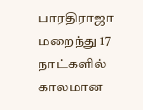பாரதிராஜா மறைந்து 17 நாட்களில் காலமான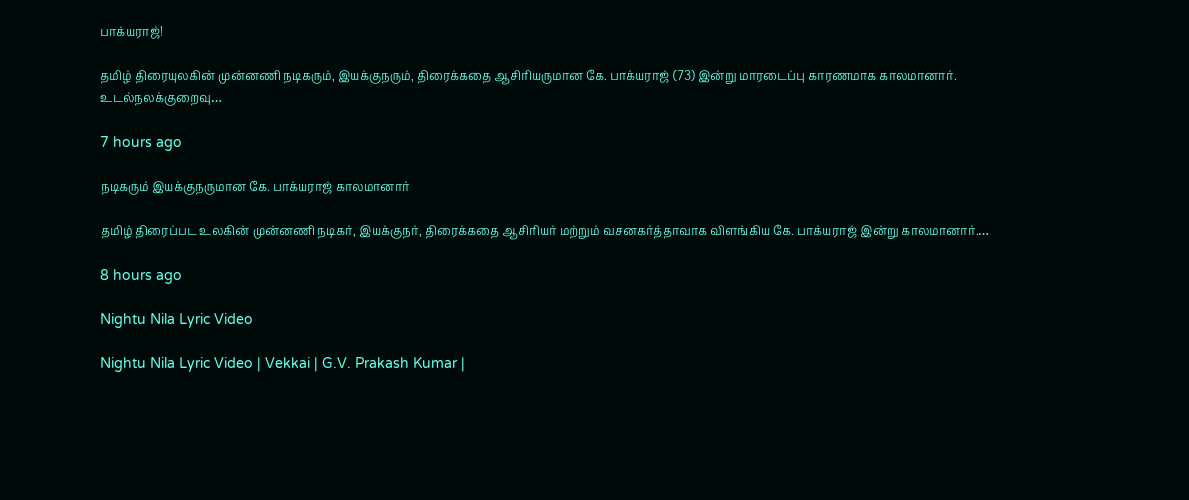பாக்யராஜ்!

தமிழ் திரையுலகின் முன்னணி நடிகரும், இயக்குநரும், திரைக்கதை ஆசிரியருமான கே. பாக்யராஜ் (73) இன்று மாரடைப்பு காரணமாக காலமானார். உடல்நலக்குறைவு…

7 hours ago

நடிகரும் இயக்குநருமான கே. பாக்யராஜ் காலமானார்

தமிழ் திரைப்பட உலகின் முன்னணி நடிகர், இயக்குநர், திரைக்கதை ஆசிரியர் மற்றும் வசனகர்த்தாவாக விளங்கிய கே. பாக்யராஜ் இன்று காலமானார்.…

8 hours ago

Nightu Nila Lyric Video

Nightu Nila Lyric Video | Vekkai | G.V. Prakash Kumar |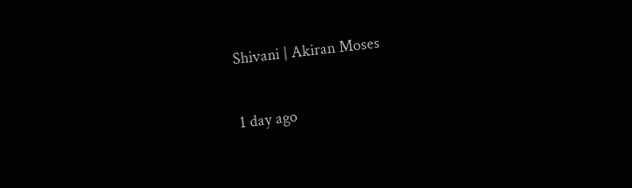Shivani | Akiran Moses

1 day ago